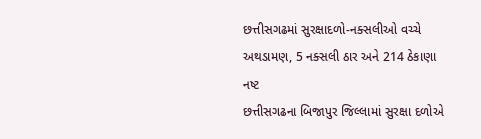છત્તીસગઢમાં સુરક્ષાદળો-નક્સલીઓ વચ્ચે અથડામણ, 5 નક્સલી ઠાર અને 214 ઠેકાણા નષ્ટ
છત્તીસગઢના બિજાપુર જિલ્લામાં સુરક્ષા દળોએ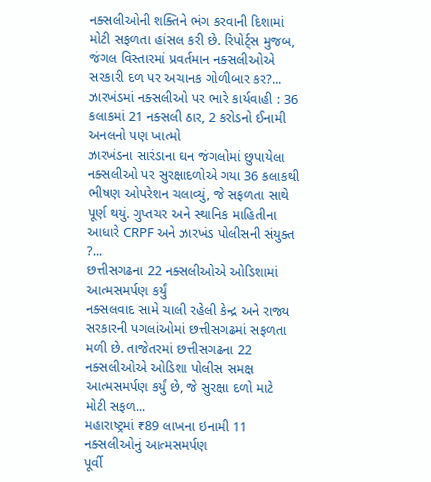નક્સલીઓની શક્તિને ભંગ કરવાની દિશામાં મોટી સફળતા હાંસલ કરી છે. રિપોર્ટ્સ મુજબ, જંગલ વિસ્તારમાં પ્રવર્તમાન નક્સલીઓએ સરકારી દળ પર અચાનક ગોળીબાર કર?...
ઝારખંડમાં નક્સલીઓ પર ભારે કાર્યવાહી : 36 કલાકમાં 21 નક્સલી ઠાર, 2 કરોડનો ઈનામી અનલનો પણ ખાત્મો
ઝારખંડના સારંડાના ઘન જંગલોમાં છુપાયેલા નક્સલીઓ પર સુરક્ષાદળોએ ગયા 36 કલાકથી ભીષણ ઓપરેશન ચલાવ્યું, જે સફળતા સાથે પૂર્ણ થયું. ગુપ્તચર અને સ્થાનિક માહિતીના આધારે CRPF અને ઝારખંડ પોલીસની સંયુક્ત ?...
છત્તીસગઢના 22 નક્સલીઓએ ઓડિશામાં આત્મસમર્પણ કર્યું
નક્સલવાદ સામે ચાલી રહેલી કેન્દ્ર અને રાજ્ય સરકારની પગલાંઓમાં છત્તીસગઢમાં સફળતા મળી છે. તાજેતરમાં છત્તીસગઢના 22 નક્સલીઓએ ઓડિશા પોલીસ સમક્ષ આત્મસમર્પણ કર્યું છે, જે સુરક્ષા દળો માટે મોટી સફળ...
મહારાષ્ટ્રમાં ₹89 લાખના ઇનામી 11 નક્સલીઓનું આત્મસમર્પણ
પૂર્વી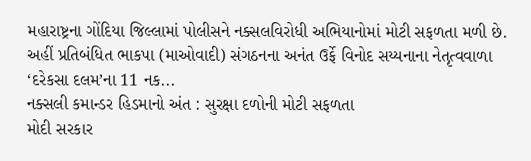મહારાષ્ટ્રના ગોંદિયા જિલ્લામાં પોલીસને નક્સલવિરોધી અભિયાનોમાં મોટી સફળતા મળી છે. અહીં પ્રતિબંધિત ભાકપા (માઓવાદી) સંગઠનના અનંત ઉર્ફે વિનોદ સય્યનાના નેતૃત્વવાળા ‘દરેકસા દલમ’ના 11 નક...
નક્સલી કમાન્ડર હિડમાનો અંત : સુરક્ષા દળોની મોટી સફળતા
મોદી સરકાર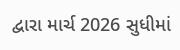દ્વારા માર્ચ 2026 સુધીમાં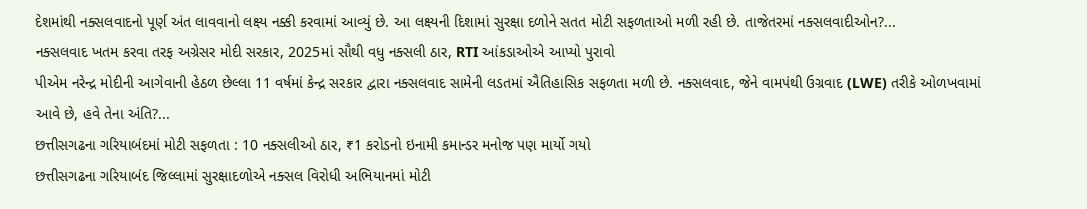દેશમાંથી નક્સલવાદનો પૂર્ણ અંત લાવવાનો લક્ષ્ય નક્કી કરવામાં આવ્યું છે. આ લક્ષ્યની દિશામાં સુરક્ષા દળોને સતત મોટી સફળતાઓ મળી રહી છે. તાજેતરમાં નક્સલવાદીઓન?...
નક્સલવાદ ખતમ કરવા તરફ અગ્રેસર મોદી સરકાર, 2025માં સૌથી વધુ નક્સલી ઠાર, RTI આંકડાઓએ આપ્યો પુરાવો
પીએમ નરેન્દ્ર મોદીની આગેવાની હેઠળ છેલ્લા 11 વર્ષમાં કેન્દ્ર સરકાર દ્વારા નક્સલવાદ સામેની લડતમાં ઐતિહાસિક સફળતા મળી છે. નક્સલવાદ, જેને વામપંથી ઉગ્રવાદ (LWE) તરીકે ઓળખવામાં આવે છે, હવે તેના અંતિ?...
છત્તીસગઢના ગરિયાબંદમાં મોટી સફળતા : 10 નક્સલીઓ ઠાર, ₹1 કરોડનો ઇનામી કમાન્ડર મનોજ પણ માર્યો ગયો
છત્તીસગઢના ગરિયાબંદ જિલ્લામાં સુરક્ષાદળોએ નક્સલ વિરોધી અભિયાનમાં મોટી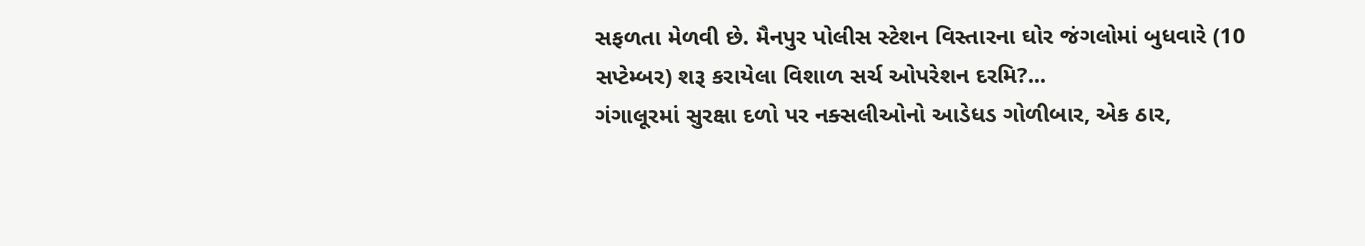સફળતા મેળવી છે. મૈનપુર પોલીસ સ્ટેશન વિસ્તારના ઘોર જંગલોમાં બુધવારે (10 સપ્ટેમ્બર) શરૂ કરાયેલા વિશાળ સર્ચ ઓપરેશન દરમિ?...
ગંગાલૂરમાં સુરક્ષા દળો પર નક્સલીઓનો આડેધડ ગોળીબાર, એક ઠાર,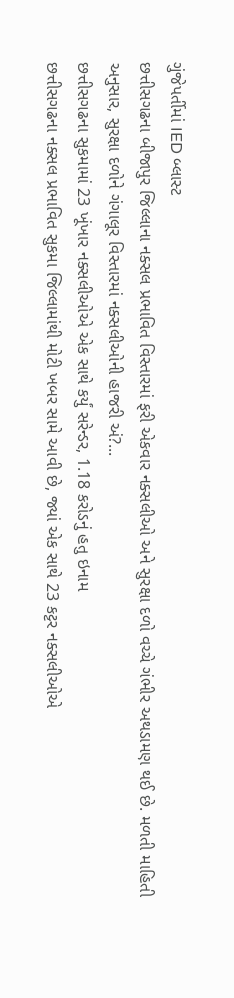ગુંજેપર્તીમાં IED બ્લાસ્ટ
છત્તીસગઢના બીજાપુર જિલ્લાના નક્સલ પ્રભાવિત વિસ્તારમાં ફરી એકવાર નક્સલીઓ અને સુરક્ષા દળો વચ્ચે ગંભીર અથડામણ થઈ છે. મળતી માહિતી અનુસાર, સુરક્ષા દળોને ગંગાલૂર વિસ્તારમાં નક્સલીઓની હાજરી અં?...
છત્તીસગઢના સુકમામાં 23 ખૂંખાર નક્સલીઓએ એક સાથે કર્યું સરેન્ડર, 1.18 કરોડનું હતુ ઇનામ
છત્તીસગઢના નક્સલ પ્રભાવિત સુકમા જિલ્લામાંથી મોટી ખબર સામે આવી છે, જ્યાં એક સાથે 23 કટ્ટર નક્સલીઓએ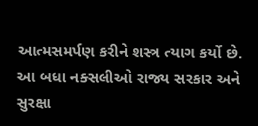આત્મસમર્પણ કરીને શસ્ત્ર ત્યાગ કર્યો છે. આ બધા નક્સલીઓ રાજ્ય સરકાર અને સુરક્ષા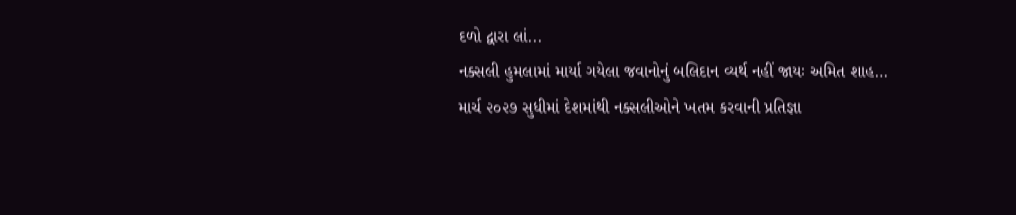દળો દ્વારા લાં...
નક્સલી હુમલામાં માર્યા ગયેલા જવાનોનું બલિદાન વ્યર્થ નહીં જાયઃ અમિત શાહ…
માર્ચ ૨૦૨૭ સુધીમાં દેશમાંથી નક્સલીઓને ખતમ કરવાની પ્રતિજ્ઞા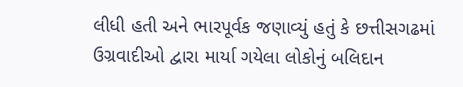લીધી હતી અને ભારપૂર્વક જણાવ્યું હતું કે છત્તીસગઢમાં ઉગ્રવાદીઓ દ્વારા માર્યા ગયેલા લોકોનું બલિદાન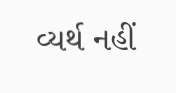વ્યર્થ નહીં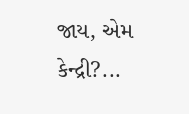જાય, એમ કેન્દ્રી?...